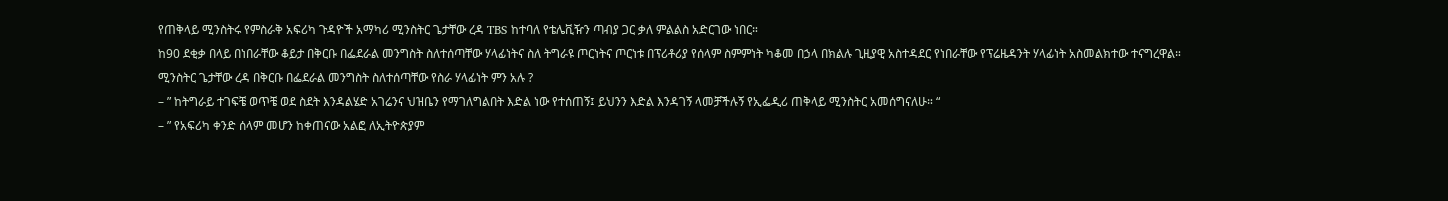የጠቅላይ ሚንስትሩ የምስራቅ አፍሪካ ጉዳዮች አማካሪ ሚንስትር ጌታቸው ረዳ TBS ከተባለ የቴሌቪዥን ጣብያ ጋር ቃለ ምልልስ አድርገው ነበር።
ከ90 ደቂቃ በላይ በነበራቸው ቆይታ በቅርቡ በፌደራል መንግስት ስለተሰጣቸው ሃላፊነትና ስለ ትግራዩ ጦርነትና ጦርነቱ በፕሪቶሪያ የሰላም ስምምነት ካቆመ በኃላ በክልሉ ጊዚያዊ አስተዳደር የነበራቸው የፕሬዜዳንት ሃላፊነት አስመልክተው ተናግረዋል።
ሚንስትር ጌታቸው ረዳ በቅርቡ በፌደራል መንግስት ስለተሰጣቸው የስራ ሃላፊነት ምን አሉ ?
– ” ከትግራይ ተገፍቼ ወጥቼ ወደ ስደት እንዳልሄድ አገሬንና ህዝቤን የማገለግልበት እድል ነው የተሰጠኝ፤ ይህንን እድል እንዳገኝ ላመቻችሉኝ የኢፌዲሪ ጠቅላይ ሚንስትር አመሰግናለሁ። “
– ” የአፍሪካ ቀንድ ሰላም መሆን ከቀጠናው አልፎ ለኢትዮጵያም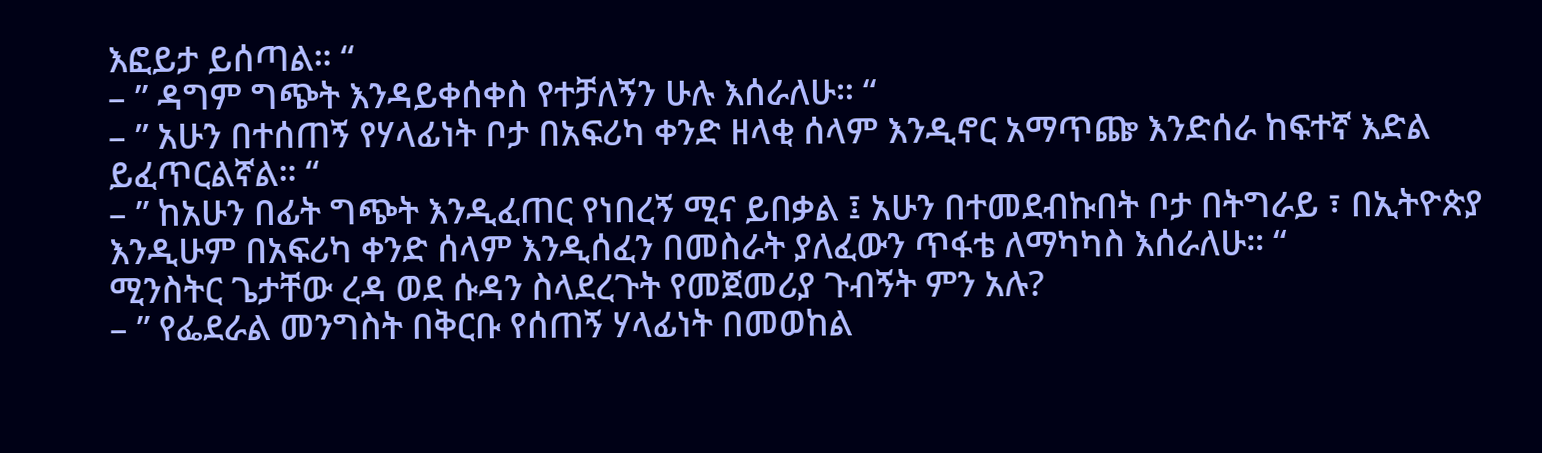እፎይታ ይሰጣል። “
– ” ዳግም ግጭት እንዳይቀሰቀስ የተቻለኝን ሁሉ እሰራለሁ። “
– ” አሁን በተሰጠኝ የሃላፊነት ቦታ በአፍሪካ ቀንድ ዘላቂ ሰላም እንዲኖር አማጥጬ እንድሰራ ከፍተኛ እድል ይፈጥርልኛል። “
– ” ከአሁን በፊት ግጭት እንዲፈጠር የነበረኝ ሚና ይበቃል ፤ አሁን በተመደብኩበት ቦታ በትግራይ ፣ በኢትዮጵያ እንዲሁም በአፍሪካ ቀንድ ሰላም እንዲሰፈን በመስራት ያለፈውን ጥፋቴ ለማካካስ እሰራለሁ። “
ሚንስትር ጌታቸው ረዳ ወደ ሱዳን ስላደረጉት የመጀመሪያ ጉብኝት ምን አሉ?
– ” የፌደራል መንግስት በቅርቡ የሰጠኝ ሃላፊነት በመወከል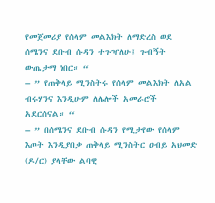የመጀመሪያ የሰላም መልእክት ለማድረስ ወደ ሰሜንና ደቡብ ሱዳን ተጉዣለሁ፤ ጉብኝት ውጤታማ ነበር። “
– ” የጠቅላይ ሚንስትሩ የሰላም መልእክት ለአል ብሩሃንና እንዲሁም ለሌሎች አመራሮች አደርሰናል። “
– ” በሰሜንና ደቡብ ሱዳን የሚታየው የሰላም እጦት እንዲያበቃ ጠቅላይ ሚንስትር ዐብይ አህመድ (ዶ/ር) ያላቸው ልባዊ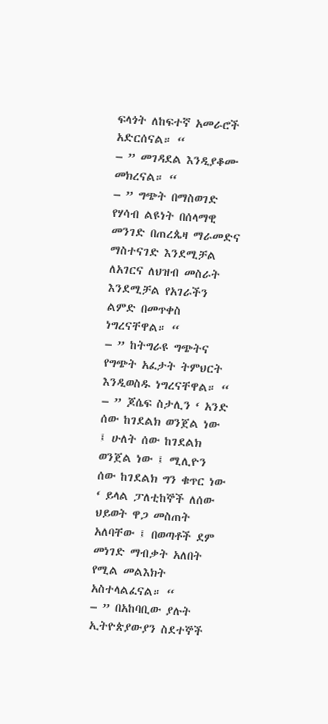ፍላጎት ለከፍተኛ አመራሮች አድርሰናል። “
– ” መገዳደል እንዲያቆሙ መክረናል። “
– ” ግጭት በማስወገድ የሃሳብ ልዩነት በሰላማዊ መንገድ በጠረጴዛ ማራመድና ማስተናገድ እንደሚቻል ለአገርና ለህዝብ መስራት እንደሚቻል የአገራችን ልምድ በመጥቀስ ነግረናቸዋል። “
– ” ከትግራዩ ግጭትና የግጭት አፈታት ትምህርት እንዲወስዱ ነግረናቸዋል። “
– ” ጆሴፍ ስታሊን ‘ አንድ ሰው ከገደልክ ወንጀል ነው ፤ ሁለት ሰው ከገደልክ ወንጀል ነው ፤ ሚሊዮን ሰው ከገደልክ ግን ቁጥር ነው ‘ ይላል ፓለቲከኞች ለሰው ህይወት ዋጋ መስጠት አለባቸው ፤ በወጣቶች ደም መነገድ ማብቃት አለበት የሚል መልእክት አስተላልፈናል። “
– ” በአከባቢው ያሉት ኢትዮጵያውያን ስደተኞች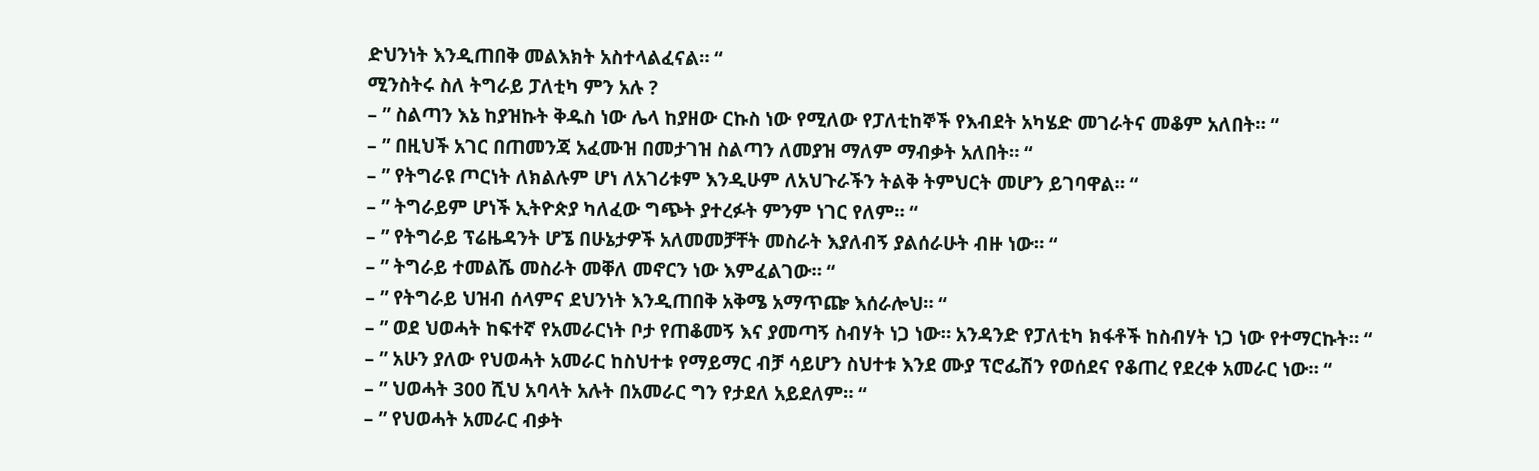ድህንነት እንዲጠበቅ መልእክት አስተላልፈናል። “
ሚንስትሩ ስለ ትግራይ ፓለቲካ ምን አሉ ?
– ” ስልጣን እኔ ከያዝኩት ቅዱስ ነው ሌላ ከያዘው ርኩስ ነው የሚለው የፓለቲከኞች የእብደት አካሄድ መገራትና መቆም አለበት። “
– ” በዚህች አገር በጠመንጃ አፈሙዝ በመታገዝ ስልጣን ለመያዝ ማለም ማብቃት አለበት። “
– ” የትግራዩ ጦርነት ለክልሉም ሆነ ለአገሪቱም እንዲሁም ለአህጉራችን ትልቅ ትምህርት መሆን ይገባዋል። “
– ” ትግራይም ሆነች ኢትዮጵያ ካለፈው ግጭት ያተረፉት ምንም ነገር የለም። “
– ” የትግራይ ፕሬዜዳንት ሆኜ በሁኔታዎች አለመመቻቸት መስራት እያለብኝ ያልሰራሁት ብዙ ነው። “
– ” ትግራይ ተመልሼ መስራት መቐለ መኖርን ነው እምፈልገው። “
– ” የትግራይ ህዝብ ሰላምና ደህንነት እንዲጠበቅ አቅሜ አማጥጬ እሰራሎህ። “
– ” ወደ ህወሓት ከፍተኛ የአመራርነት ቦታ የጠቆመኝ እና ያመጣኝ ስብሃት ነጋ ነው። አንዳንድ የፓለቲካ ክፋቶች ከስብሃት ነጋ ነው የተማርኩት። “
– ” አሁን ያለው የህወሓት አመራር ከስህተቱ የማይማር ብቻ ሳይሆን ስህተቱ እንደ ሙያ ፕሮፌሽን የወሰደና የቆጠረ የደረቀ አመራር ነው። “
– ” ህወሓት 300 ሺህ አባላት አሉት በአመራር ግን የታደለ አይደለም። “
– ” የህወሓት አመራር ብቃት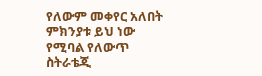የለውም መቀየር አለበት ምክንያቱ ይህ ነው የሚባል የለውጥ ስትራቴጂ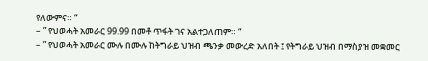የለውምና። “
– ” የህወሓት አመራር 99.99 በመቶ ጥፋት ገና አልተጋለጠም። “
– ” የህወሓት አመራር ሙሉ በሙሉ ከትግራይ ህዝብ ጫንቃ መውረድ አለበት ፤ የትግራይ ህዝብ በማስያዝ መቋመር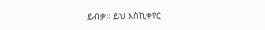ይብቃ። ይህ እስኪቀየር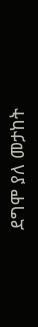ደግሞ ያለ መታከት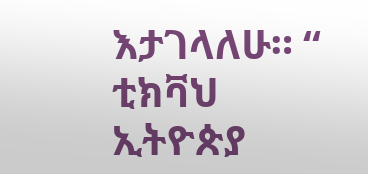እታገላለሁ። “
ቲክቫህ ኢትዮጵያ